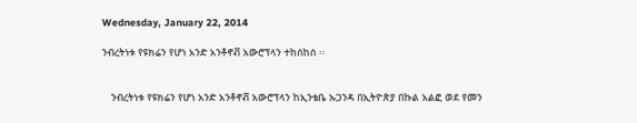Wednesday, January 22, 2014

ንብረትነቱ የዩክሬን የሆነ አንድ አንቶኖቭ አውሮፕላን ተከሰከሰ ፡፡


   ንብረትነቱ የዩክሬን የሆነ አንድ አንቶኖቭ አውሮፕላን ከኢንቴቤ ኡጋንዳ በኢትዮጵያ በኩል አልፎ ወደ የመን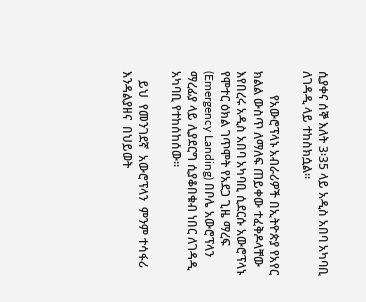ሲያቀና ሰኞ እለት 3፡35 ላይ አዲስ አበባ አካባቢ ለገዳዲ ላይ ተከስክሷል፡፡

        የአውሮፕላኑ አብራሪዎች በኢትዮጵያ የአየር ክልል ውስጥ ለማለፍ ጠይቀው ተፈቅዶላቸው እየበረሩ አዲስ አበባ አካባቢ ሲደርሱ አውሮፕላኑ የሞተር ዕክል ገጥሞት የአደጋ ጊዜ ማረፍ (Emergency Landing) በቦሌ አውሮፕላን ማረፊያ ላይ ሊያደርግ ሲያቆበቁብ ነበር ለገዳዲ አካባቢ የተከሰከሰው፡፡

   ይህ  የመንገደኛ  አውሮፕላን  ምንም ተሳፋሪ  እንዳልያዘና  በህይወት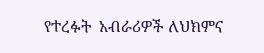የተረፉት  አብራሪዎች ለህክምና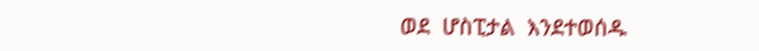ወደ  ሆስፒታል  እንደተወሰዱ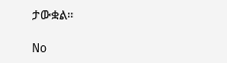ታውቋል፡፡

No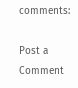comments:

Post a Comment